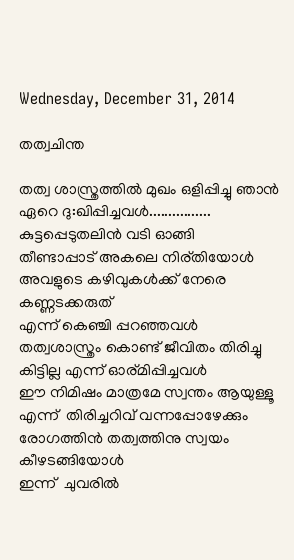Wednesday, December 31, 2014

തത്വചിന്ത

തത്വ ശാസ്ത്രത്തില്‍ മുഖം ഒളിപ്പിച്ചു ഞാന്‍
ഏറെ ദു:ഖിപ്പിച്ചവള്‍................
കുട്ടപ്പെടുതലിന്‍ വടി ഓങ്ങി
തീണ്ടാപ്പാട് അകലെ നിര്തിയോള്‍
അവളുടെ കഴിവുകള്‍ക്ക് നേരെ കണ്ണടക്കരുത്
എന്ന് കെഞ്ചി പ്പറഞ്ഞവള്‍
തത്വശാസ്ത്രം കൊണ്ട് ജീവിതം തിരിച്ചു കിട്ടില്ല എന്ന് ഓര്മിപ്പിച്ചവള്‍
ഈ നിമിഷം മാത്രമേ സ്വന്തം ആയുള്ളൂ
എന്ന്  തിരിച്ചറിവ് വന്നപ്പോഴേക്കും
രോഗത്തിന്‍ തത്വത്തിനു സ്വയം കീഴടങ്ങിയോള്‍
ഇന്ന്  ചുവരില്‍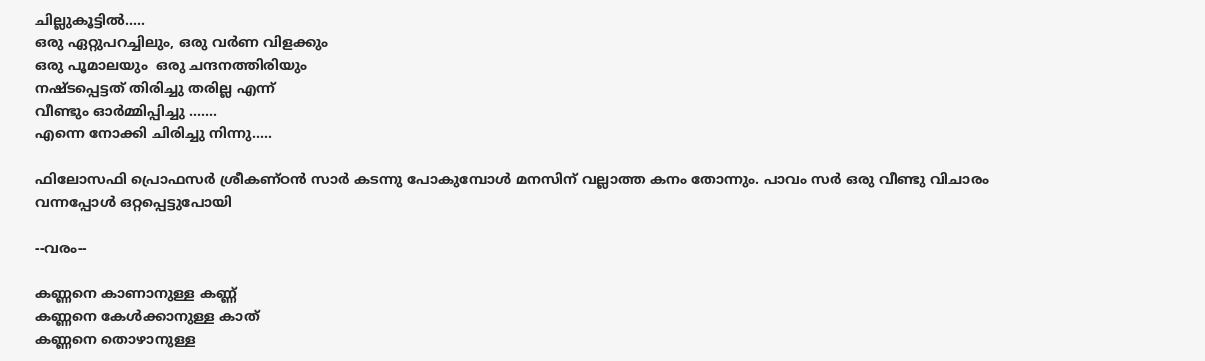ചില്ലുകൂട്ടില്‍.....
ഒരു ഏറ്റുപറച്ചിലും, ഒരു വര്‍ണ വിളക്കും
ഒരു പൂമാലയും  ഒരു ചന്ദനത്തിരിയും
നഷ്ടപ്പെട്ടത് തിരിച്ചു തരില്ല എന്ന്
വീണ്ടും ഓര്‍മ്മിപ്പിച്ചു .......
എന്നെ നോക്കി ചിരിച്ചു നിന്നു.....

ഫിലോസഫി പ്രൊഫസര്‍ ശ്രീകണ്ഠന്‍ സാര്‍ കടന്നു പോകുമ്പോള്‍ മനസിന്‌ വല്ലാത്ത കനം തോന്നും. പാവം സര്‍ ഒരു വീണ്ടു വിചാരം വന്നപ്പോള്‍ ഒറ്റപ്പെട്ടുപോയി

--വരം--

കണ്ണനെ കാണാനുള്ള കണ്ണ്
കണ്ണനെ കേൾക്കാനുള്ള കാത്
കണ്ണനെ തൊഴാനുള്ള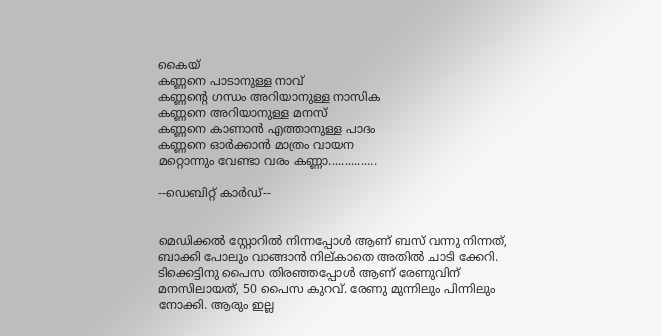കൈയ്
കണ്ണനെ പാടാനുള്ള നാവ്
കണ്ണന്റെ ഗന്ധം അറിയാനുള്ള നാസിക
കണ്ണനെ അറിയാനുള്ള മനസ്
കണ്ണനെ കാണാൻ എത്താനുള്ള പാദം
കണ്ണനെ ഓർക്കാൻ മാത്രം വായന
മറ്റൊന്നും വേണ്ടാ വരം കണ്ണാ...............

--ഡെബിറ്റ് കാർഡ്‌--


മെഡിക്കൽ സ്റ്റോറിൽ നിന്നപ്പോൾ ആണ് ബസ്‌ വന്നു നിന്നത്, ബാക്കി പോലും വാങ്ങാൻ നില്കാതെ അതിൽ ചാടി ക്കേറി. ടിക്കെട്ടിനു പൈസ തിരഞ്ഞപ്പോൾ ആണ് രേണുവിന് മനസിലായത്, 50 പൈസ കുറവ്. രേണു മുന്നിലും പിന്നിലും നോക്കി. ആരും ഇല്ല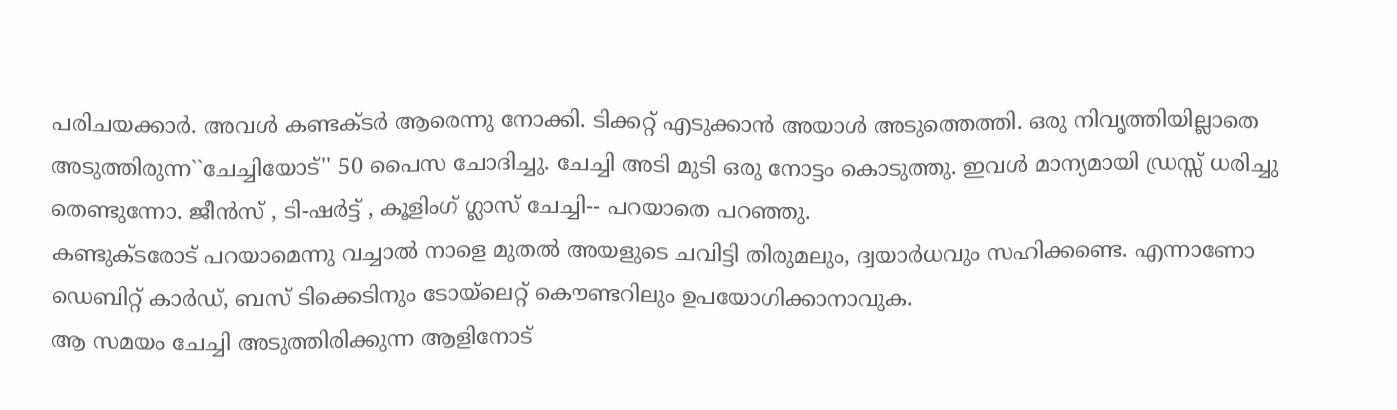പരിചയക്കാർ. അവൾ കണ്ടക്ടർ ആരെന്നു നോക്കി. ടിക്കറ്റ്‌ എടുക്കാൻ അയാൾ അടുത്തെത്തി. ഒരു നിവൃത്തിയില്ലാതെ അടുത്തിരുന്ന``ചേച്ചിയോട്'' 50 പൈസ ചോദിച്ചു. ചേച്ചി അടി മുടി ഒരു നോട്ടം കൊടുത്തു. ഇവൾ മാന്യമായി ഡ്രസ്സ്‌ ധരിച്ചു തെണ്ടുന്നോ. ജീൻസ്‌ , ടി-ഷർട്ട്‌ , കൂളിംഗ്‌ ഗ്ലാസ്‌ ചേച്ചി-- പറയാതെ പറഞ്ഞു.
കണ്ടുക്ടരോട് പറയാമെന്നു വച്ചാൽ നാളെ മുതൽ അയളുടെ ചവിട്ടി തിരുമലും, ദ്വയാർധവും സഹിക്കണ്ടെ. എന്നാണോ ഡെബിറ്റ് കാർഡ്‌, ബസ്‌ ടിക്കെടിനും ടോയ്ലെറ്റ് കൌണ്ടറിലും ഉപയോഗിക്കാനാവുക.
ആ സമയം ചേച്ചി അടുത്തിരിക്കുന്ന ആളിനോട്‌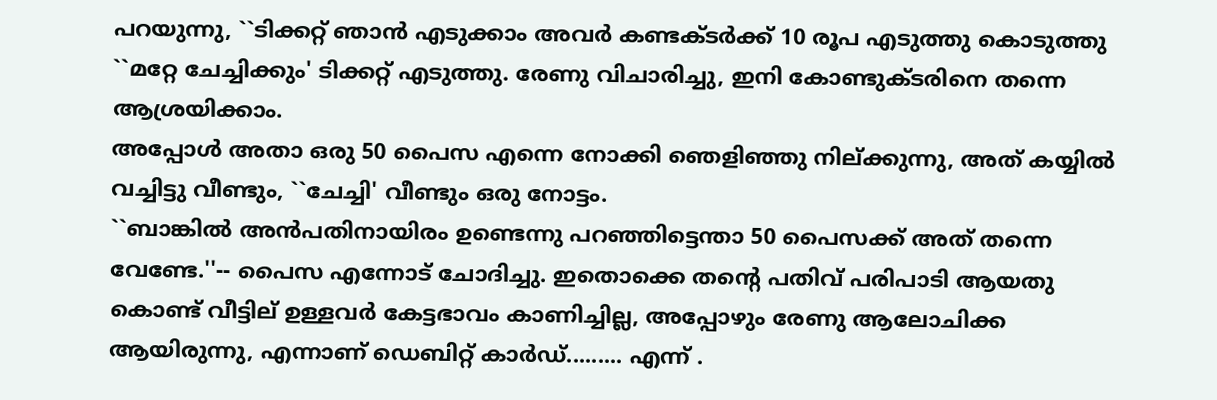പറയുന്നു, ``ടിക്കറ്റ്‌ ഞാൻ എടുക്കാം അവർ കണ്ടക്ടർക്ക് 10 രൂപ എടുത്തു കൊടുത്തു ``മറ്റേ ചേച്ചിക്കും' ടിക്കറ്റ്‌ എടുത്തു. രേണു വിചാരിച്ചു, ഇനി കോണ്ടുക്ടരിനെ തന്നെ ആശ്രയിക്കാം.
അപ്പോൾ അതാ ഒരു 50 പൈസ എന്നെ നോക്കി ഞെളിഞ്ഞു നില്ക്കുന്നു, അത് കയ്യിൽ വച്ചിട്ടു വീണ്ടും, ``ചേച്ചി' വീണ്ടും ഒരു നോട്ടം.
``ബാങ്കിൽ അൻപതിനായിരം ഉണ്ടെന്നു പറഞ്ഞിട്ടെന്താ 50 പൈസക്ക് അത് തന്നെ വേണ്ടേ.''-- പൈസ എന്നോട് ചോദിച്ചു. ഇതൊക്കെ തന്റെ പതിവ് പരിപാടി ആയതു കൊണ്ട് വീട്ടില് ഉള്ളവർ കേട്ടഭാവം കാണിച്ചില്ല, അപ്പോഴും രേണു ആലോചിക്ക ആയിരുന്നു, എന്നാണ് ഡെബിറ്റ് കാർഡ്‌......... എന്ന് .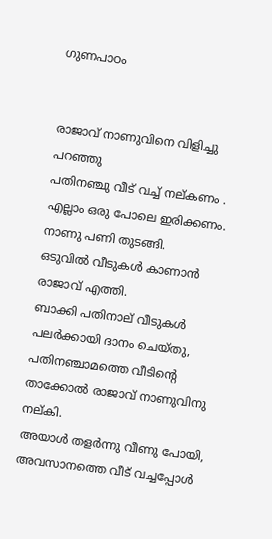ഗുണപാഠം


രാജാവ്‌ നാണുവിനെ വിളിച്ചു പറഞ്ഞു
പതിനഞ്ചു വീട് വച്ച് നല്കണം .
എല്ലാം ഒരു പോലെ ഇരിക്കണം.
നാണു പണി തുടങ്ങി.
ഒടുവിൽ വീടുകൾ കാണാൻ രാജാവ്‌ എത്തി.
ബാക്കി പതിനാല് വീടുകൾ പലർക്കായി ദാനം ചെയ്തു,
പതിനഞ്ചാമത്തെ വീടിന്റെ താക്കോൽ രാജാവ്‌ നാണുവിനു നല്കി.
അയാൾ തളർന്നു വീണു പോയി,
അവസാനത്തെ വീട് വച്ചപ്പോൾ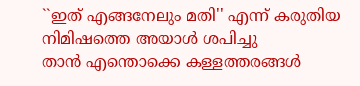``ഇത് എങ്ങനേലും മതി'' എന്ന് കരുതിയ നിമിഷത്തെ അയാൾ ശപിച്ചു
താൻ എന്തൊക്കെ കള്ളത്തരങ്ങൾ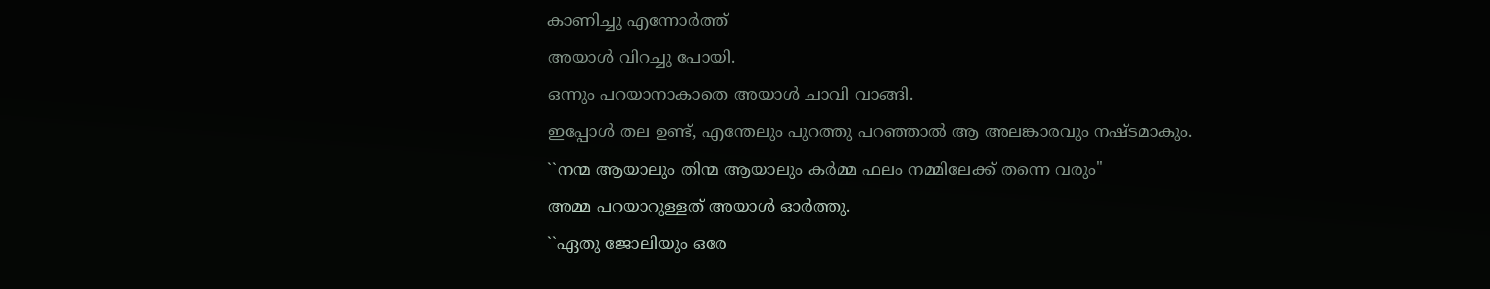കാണിച്ചു എന്നോർത്ത്
അയാൾ വിറച്ചു പോയി.
ഒന്നും പറയാനാകാതെ അയാൾ ചാവി വാങ്ങി.
ഇപ്പോൾ തല ഉണ്ട്, എന്തേലും പുറത്തു പറഞ്ഞാൽ ആ അലങ്കാരവും നഷ്ടമാകും.
``നന്മ ആയാലും തിന്മ ആയാലും കർമ്മ ഫലം നമ്മിലേക്ക്‌ തന്നെ വരും''
അമ്മ പറയാറുള്ളത് അയാൾ ഓർത്തു.
``ഏതു ജോലിയും ഒരേ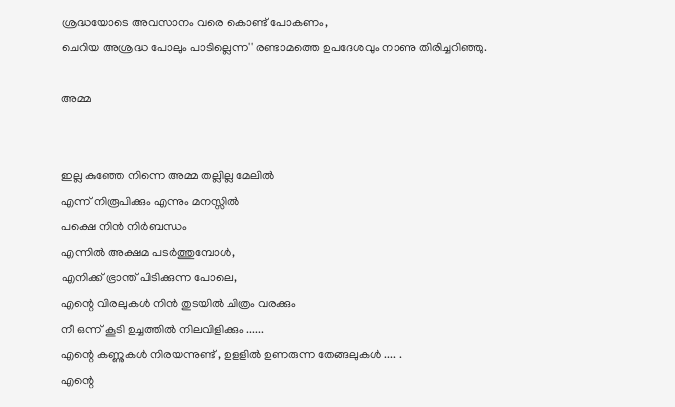ശ്രദ്ധയോടെ അവസാനം വരെ കൊണ്ട് പോകണം,
ചെറിയ അശ്രദ്ധ പോലും പാടില്ലെന്ന'' രണ്ടാമത്തെ ഉപദേശവും നാണു തിരിച്ചറിഞ്ഞു.

അമ്മ


ഇല്ല കുഞ്ഞേ നിന്നെ അമ്മ തല്ലില്ല മേലിൽ
എന്ന് നിരൂപിക്കും എന്നും മനസ്സിൽ
പക്ഷെ നിൻ നിർബന്ധം
എന്നിൽ അക്ഷമ പടർത്തുമ്പോൾ,
എനിക്ക് ഭ്രാന്ത് പിടിക്കുന്ന പോലെ,
എന്റെ വിരലുകൾ നിൻ തുടയിൽ ചിത്രം വരക്കും
നീ ഒന്ന് കൂടി ഉച്ചത്തിൽ നിലവിളിക്കും ......
എന്റെ കണ്ണുകൾ നിരയന്നുണ്ട് , ഉളളിൽ ഉണരുന്ന തേങ്ങലുകൾ .... .
എന്റെ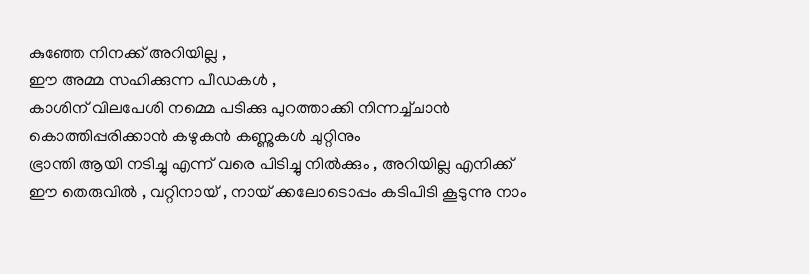കുഞ്ഞേ നിനക്ക് അറിയില്ല ,
ഈ അമ്മ സഹിക്കുന്ന പീഡകൾ ,
കാശിന് വിലപേശി നമ്മെ പടിക്കു പുറത്താക്കി നിന്നച്ച്ചാൻ
കൊത്തിപ്പരിക്കാൻ കഴുകൻ കണ്ണുകൾ ചുറ്റിനും
ഭ്രാന്തി ആയി നടിച്ചു എന്ന് വരെ പിടിച്ചു നിൽക്കും , അറിയില്ല എനിക്ക്
ഈ തെരുവിൽ , വറ്റിനായ് , നായ് ക്കലോടൊപ്പം കടിപിടി കൂടുന്നു നാം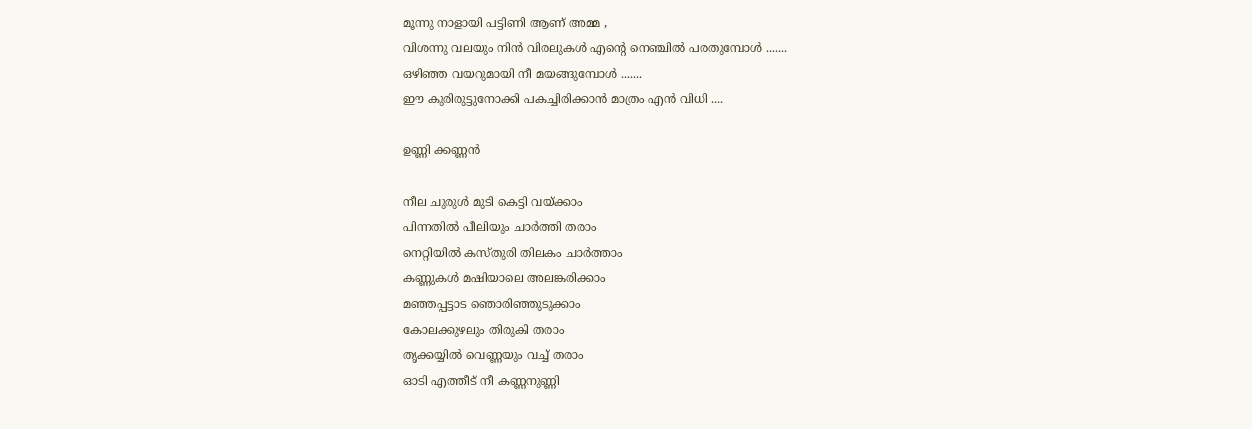മൂന്നു നാളായി പട്ടിണി ആണ് അമ്മ ,
വിശന്നു വലയും നിൻ വിരലുകൾ എന്റെ നെഞ്ചിൽ പരതുമ്പോൾ .......
ഒഴിഞ്ഞ വയറുമായി നീ മയങ്ങുമ്പോൾ .......
ഈ കുരിരുട്ടുനോക്കി പകച്ചിരിക്കാൻ മാത്രം എൻ വിധി ....

ഉണ്ണി ക്കണ്ണൻ

നീല ചുരുൾ മുടി കെട്ടി വയ്ക്കാം
പിന്നതിൽ പീലിയും ചാർത്തി തരാം
നെറ്റിയിൽ കസ്തുരി തിലകം ചാർത്താം
കണ്ണുകൾ മഷിയാലെ അലങ്കരിക്കാം
മഞ്ഞപ്പട്ടാട ഞൊരിഞ്ഞുടുക്കാം
കോലക്കുഴലും തിരുകി തരാം
തൃക്കയ്യിൽ വെണ്ണയും വച്ച് തരാം
ഓടി എത്തീട് നീ കണ്ണനുണ്ണി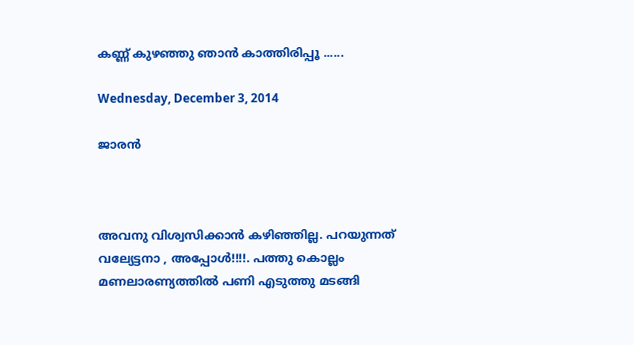കണ്ണ് കുഴഞ്ഞു ഞാൻ കാത്തിരിപ്പൂ ......

Wednesday, December 3, 2014

ജാരൻ



അവനു വിശ്വസിക്കാൻ കഴിഞ്ഞില്ല. പറയുന്നത് വല്യേട്ടനാ , അപ്പോൾ!!!!. പത്തു കൊല്ലം മണലാരണ്യത്തിൽ പണി എടുത്തു മടങ്ങി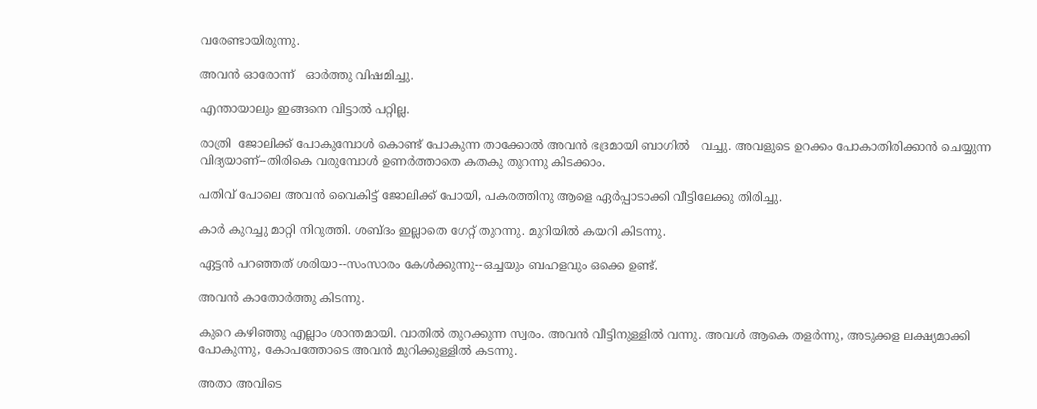വരേണ്ടായിരുന്നു.

അവൻ ഓരോന്ന്   ഓർത്തു വിഷമിച്ചു.

എന്തായാലും ഇങ്ങനെ വിട്ടാൽ പറ്റില്ല.

രാത്രി  ജോലിക്ക് പോകുമ്പോൾ കൊണ്ട് പോകുന്ന താക്കോൽ അവൻ ഭദ്രമായി ബാഗിൽ   വച്ചു. അവളുടെ ഉറക്കം പോകാതിരിക്കാൻ ചെയ്യുന്ന വിദ്യയാണ്--തിരികെ വരുമ്പോൾ ഉണർത്താതെ കതകു തുറന്നു കിടക്കാം.

പതിവ് പോലെ അവൻ വൈകിട്ട് ജോലിക്ക് പോയി, പകരത്തിനു ആളെ ഏർപ്പാടാക്കി വീട്ടിലേക്കു തിരിച്ചു.

കാർ കുറച്ചു മാറ്റി നിറുത്തി. ശബ്ദം ഇല്ലാതെ ഗേറ്റ് തുറന്നു. മുറിയിൽ കയറി കിടന്നു.

ഏട്ടൻ പറഞ്ഞത് ശരിയാ--സംസാരം കേൾക്കുന്നു--ഒച്ചയും ബഹളവും ഒക്കെ ഉണ്ട്.

അവൻ കാതോർത്തു കിടന്നു.

കുറെ കഴിഞ്ഞു എല്ലാം ശാന്തമായി. വാതിൽ തുറക്കുന്ന സ്വരം. അവൻ വീട്ടിനുള്ളിൽ വന്നു. അവൾ ആകെ തളർന്നു, അടുക്കള ലക്ഷ്യമാക്കി പോകുന്നു, കോപത്തോടെ അവൻ മുറിക്കുള്ളിൽ കടന്നു.

അതാ അവിടെ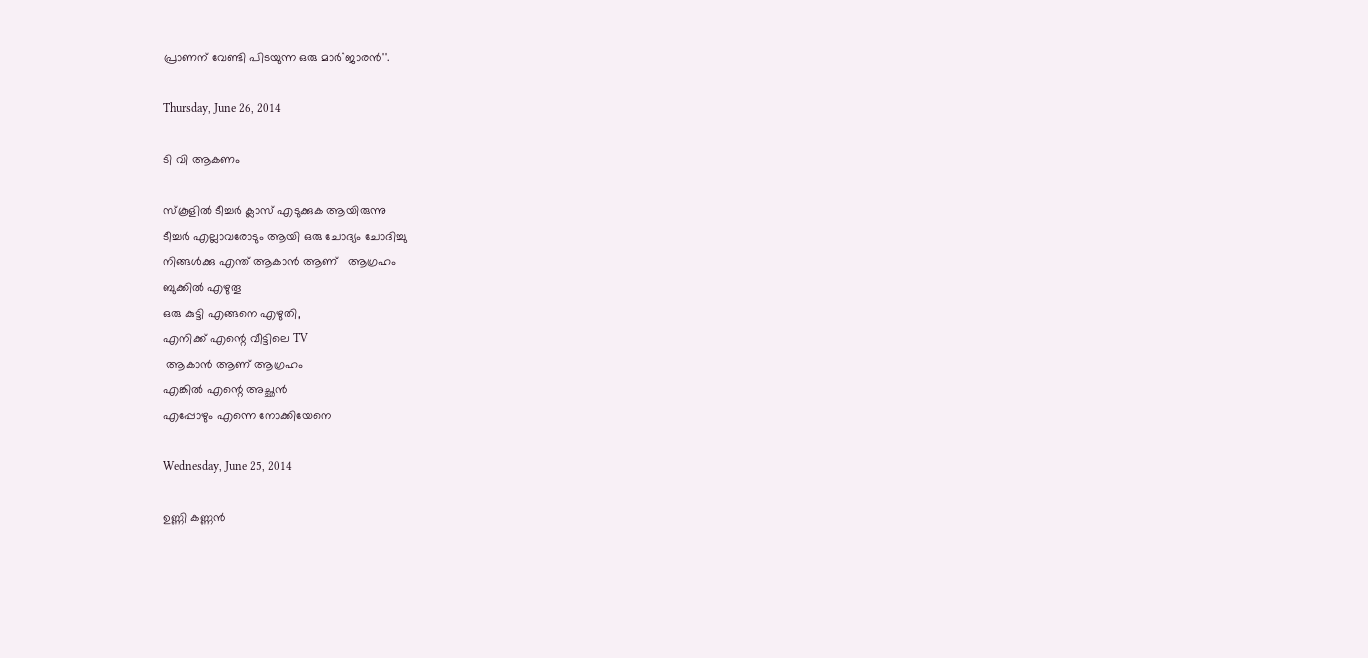പ്രാണന് വേണ്ടി പിടയുന്ന ഒരു മാർ``ജാരൻ''.

Thursday, June 26, 2014

ടി വി ആകണം

സ്കൂളിൽ ടീച്ചർ ക്ലാസ് എടുക്കുക ആയിരുന്നു
ടീച്ചർ എല്ലാവരോടും ആയി ഒരു ചോദ്യം ചോദിച്ചു
നിങ്ങൾക്കു എന്ത് ആകാൻ ആണ്   ആഗ്രഹം
ബുക്കിൽ എഴുതൂ
ഒരു കുട്ടി എങ്ങനെ എഴുതി,
എനിക്ക് എന്റെ വീട്ടിലെ TV
 ആകാൻ ആണ് ആഗ്രഹം
എങ്കിൽ എന്റെ അച്ഛൻ
എപ്പോഴും എന്നെ നോക്കിയേനെ

Wednesday, June 25, 2014

ഉണ്ണി കണ്ണൻ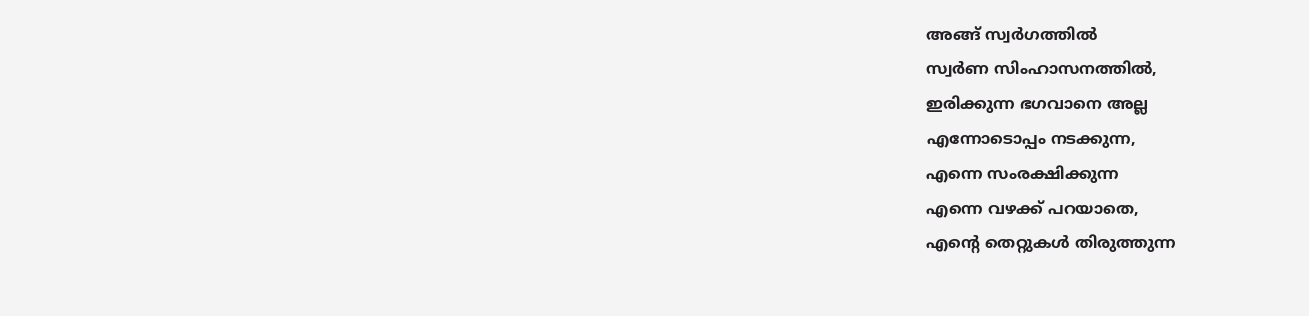അങ്ങ് സ്വർഗത്തിൽ
സ്വർണ സിംഹാസനത്തിൽ,
ഇരിക്കുന്ന ഭഗവാനെ അല്ല
എന്നോടൊപ്പം നടക്കുന്ന,
എന്നെ സംരക്ഷിക്കുന്ന
എന്നെ വഴക്ക് പറയാതെ,
എന്റെ തെറ്റുകൾ തിരുത്തുന്ന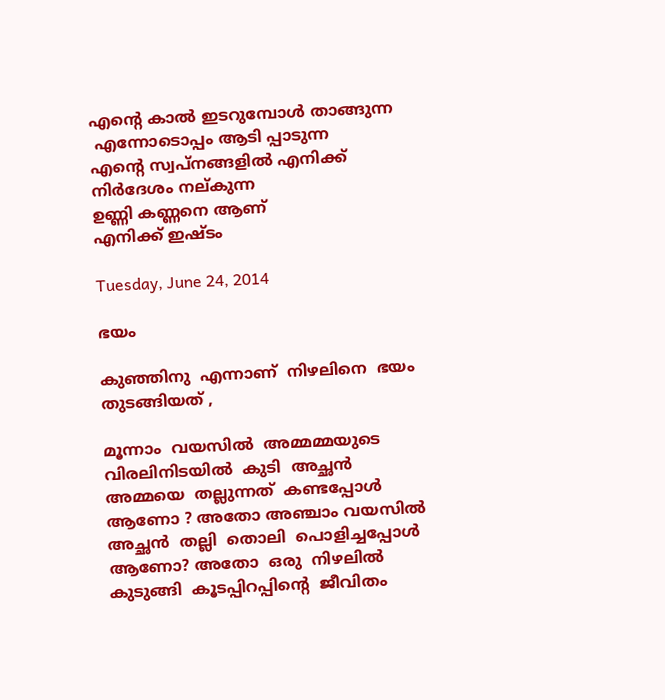എന്റെ കാൽ ഇടറുമ്പോൾ താങ്ങുന്ന
 എന്നോടൊപ്പം ആടി പ്പാടുന്ന
എന്റെ സ്വപ്നങ്ങളിൽ എനിക്ക്
നിർദേശം നല്കുന്ന
ഉണ്ണി കണ്ണനെ ആണ്
എനിക്ക് ഇഷ്ടം

Tuesday, June 24, 2014

ഭയം

കുഞ്ഞിനു  എന്നാണ്  നിഴലിനെ  ഭയം  തുടങ്ങിയത് ,

മൂന്നാം  വയസിൽ  അമ്മമ്മയുടെ  വിരലിനിടയിൽ  കുടി  അച്ഛൻ  അമ്മയെ  തല്ലുന്നത്  കണ്ടപ്പോൾ
ആണോ ? അതോ അഞ്ചാം വയസിൽ  അച്ഛൻ  തല്ലി  തൊലി  പൊളിച്ചപ്പോൾ ആണോ? അതോ  ഒരു  നിഴലിൽ  കുടുങ്ങി  കൂടപ്പിറപ്പിന്റെ  ജീവിതം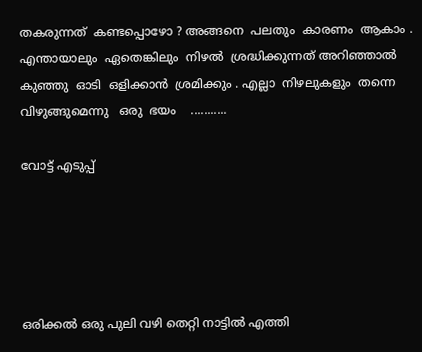തകരുന്നത്  കണ്ടപ്പൊഴോ ? അങ്ങനെ  പലതും  കാരണം  ആകാം . എന്തായാലും  ഏതെങ്കിലും  നിഴൽ  ശ്രദ്ധിക്കുന്നത് അറിഞ്ഞാൽ      കുഞ്ഞു  ഓടി  ഒളിക്കാൻ  ശ്രമിക്കും . എല്ലാ  നിഴലുകളും  തന്നെ  വിഴുങ്ങുമെന്നു   ഒരു  ഭയം    ...........

വോട്ട് എടുപ്പ്





ഒരിക്കൽ ഒരു പുലി വഴി തെറ്റി നാട്ടിൽ എത്തി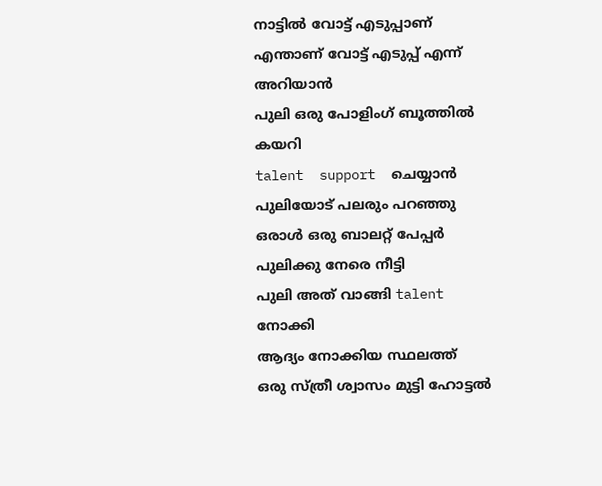നാട്ടിൽ വോട്ട് എടുപ്പാണ്
എന്താണ് വോട്ട് എടുപ്പ് എന്ന് അറിയാൻ
പുലി ഒരു പോളിംഗ് ബൂത്തിൽ കയറി
talent  support  ചെയ്യാൻ പുലിയോട് പലരും പറഞ്ഞു
ഒരാൾ ഒരു ബാലറ്റ് പേപ്പർ പുലിക്കു നേരെ നീട്ടി
പുലി അത് വാങ്ങി talent നോക്കി
ആദ്യം നോക്കിയ സ്ഥലത്ത്
ഒരു സ്ത്രീ ശ്വാസം മുട്ടി ഹോട്ടൽ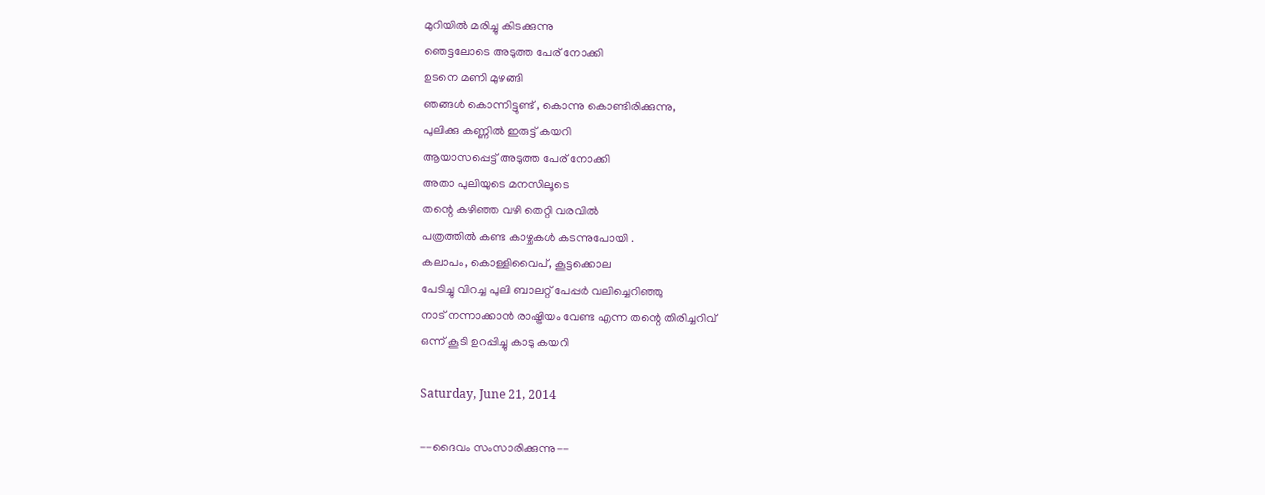മുറിയിൽ മരിച്ചു കിടക്കുന്നു
ഞെട്ടലോടെ അടുത്ത പേര് നോക്കി
ഉടനെ മണി മുഴങ്ങി
ഞങ്ങൾ കൊന്നിട്ടുണ്ട് , കൊന്നു കൊണ്ടിരിക്കുന്നു,
പുലിക്കു കണ്ണിൽ ഇരുട്ട് കയറി
ആയാസപ്പെട്ട്‌ അടുത്ത പേര് നോക്കി
അതാ പുലിയുടെ മനസിലൂടെ
തന്റെ കഴിഞ്ഞ വഴി തെറ്റി വരവിൽ
പത്രത്തിൽ കണ്ട കാഴ്ചകൾ കടന്നുപോയി .
കലാപം, കൊള്ളിവൈപ്, കൂട്ടക്കൊല
പേടിച്ചു വിറച്ച പുലി ബാലറ്റ് പേപ്പർ വലിച്ചെറിഞ്ഞു
നാട് നന്നാക്കാൻ രാഷ്ട്രിയം വേണ്ട എന്ന തന്റെ തിരിച്ചറിവ്
ഒന്ന് കൂടി ഉറപ്പിച്ചു കാടു കയറി

Saturday, June 21, 2014

--ദൈവം സംസാരിക്കുന്നു--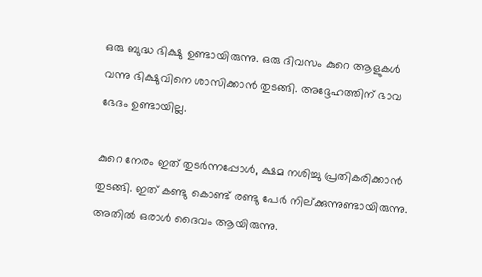ഒരു ബുദ്ധ ഭിക്ഷു ഉണ്ടായിരുന്നു. ഒരു ദിവസം കുറെ ആളുകൾ വന്നു ഭിക്ഷുവിനെ ശാസിക്കാൻ തുടങ്ങി. അദ്ദേഹത്തിന് ഭാവ ഭേദം ഉണ്ടായില്ല.

കുറെ നേരം ഇത് തുടർന്നപ്പോൾ, ക്ഷമ നശിച്ചു പ്രതികരിക്കാൻ തുടങ്ങി. ഇത് കണ്ടു കൊണ്ട് രണ്ടു പേർ നില്ക്കുന്നുണ്ടായിരുന്നു. അതിൽ ഒരാൾ ദൈവം ആയിരുന്നു.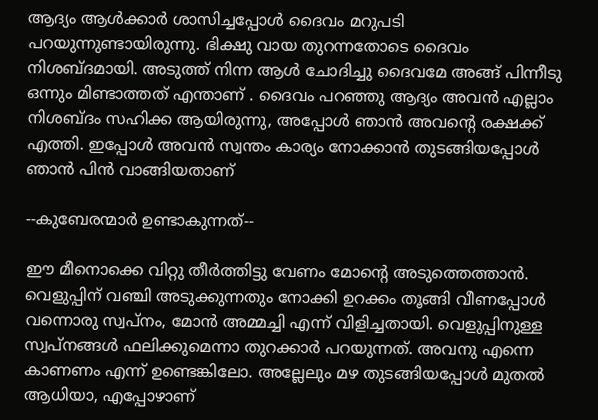ആദ്യം ആൾക്കാർ ശാസിച്ചപ്പോൾ ദൈവം മറുപടി പറയുന്നുണ്ടായിരുന്നു. ഭിക്ഷു വായ തുറന്നതോടെ ദൈവം നിശബ്ദമായി. അടുത്ത് നിന്ന ആൾ ചോദിച്ചു ദൈവമേ അങ്ങ് പിന്നീടു ഒന്നും മിണ്ടാത്തത് എന്താണ് . ദൈവം പറഞ്ഞു ആദ്യം അവൻ എല്ലാം നിശബ്ദം സഹിക്ക ആയിരുന്നു, അപ്പോൾ ഞാൻ അവന്റെ രക്ഷക്ക് എത്തി. ഇപ്പോൾ അവൻ സ്വന്തം കാര്യം നോക്കാൻ തുടങ്ങിയപ്പോൾ ഞാൻ പിൻ വാങ്ങിയതാണ്

--കുബേരന്മാർ ഉണ്ടാകുന്നത്--

ഈ മീനൊക്കെ വിറ്റു തീർത്തിട്ടു വേണം മോന്റെ അടുത്തെത്താൻ. വെളുപ്പിന് വഞ്ചി അടുക്കുന്നതും നോക്കി ഉറക്കം തൂങ്ങി വീണപ്പോൾ വന്നൊരു സ്വപ്നം, മോൻ അമ്മച്ചി എന്ന് വിളിച്ചതായി. വെളുപ്പിനുള്ള സ്വപ്‌നങ്ങൾ ഫലിക്കുമെന്നാ തുറക്കാർ പറയുന്നത്. അവനു എന്നെ കാണണം എന്ന് ഉണ്ടെങ്കിലോ. അല്ലേലും മഴ തുടങ്ങിയപ്പോൾ മുതൽ ആധിയാ, എപ്പോഴാണ്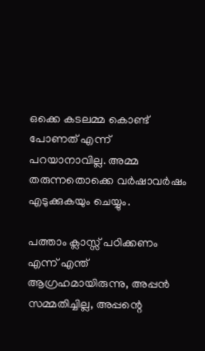ഒക്കെ കടലമ്മ കൊണ്ട് പോണത് എന്ന് പറയാനാവില്ല. അമ്മ തരുന്നതൊക്കെ വർഷാവർഷം എടുക്കുകയും ചെയ്യും.

പത്താം ക്ലാസ്സ്‌ പഠിക്കണം എന്ന് എന്ത് ആഗ്രഹമായിരുന്നു, അപ്പൻ സമ്മതിച്ചില്ല, അപ്പന്റെ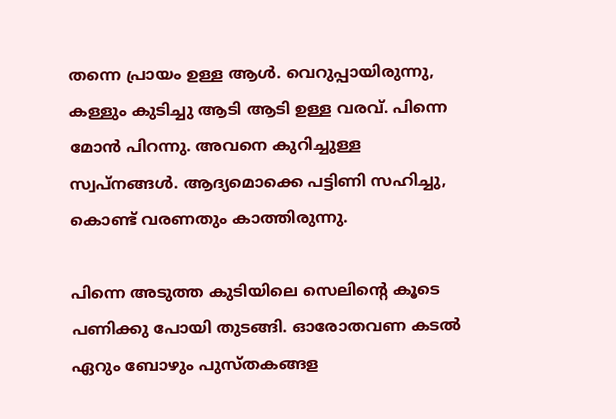തന്നെ പ്രായം ഉള്ള ആൾ. വെറുപ്പായിരുന്നു, കള്ളും കുടിച്ചു ആടി ആടി ഉള്ള വരവ്. പിന്നെ മോൻ പിറന്നു. അവനെ കുറിച്ചുള്ള സ്വപ്‌നങ്ങൾ. ആദ്യമൊക്കെ പട്ടിണി സഹിച്ചു, കൊണ്ട് വരണതും കാത്തിരുന്നു.

പിന്നെ അടുത്ത കുടിയിലെ സെലിന്റെ കൂടെ പണിക്കു പോയി തുടങ്ങി. ഓരോതവണ കടൽ ഏറും ബോഴും പുസ്തകങ്ങള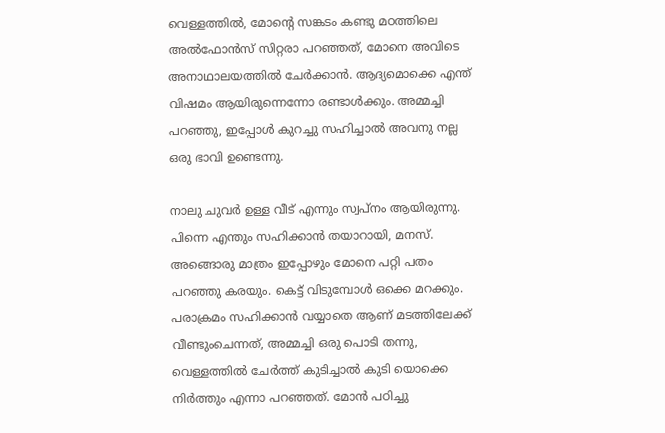വെള്ളത്തിൽ, മോന്റെ സങ്കടം കണ്ടു മഠത്തിലെ അൽഫോൻസ് സിറ്റരാ പറഞ്ഞത്, മോനെ അവിടെ അനാഥാലയത്തിൽ ചേർക്കാൻ. ആദ്യമൊക്കെ എന്ത് വിഷമം ആയിരുന്നെന്നോ രണ്ടാൾക്കും. അമ്മച്ചി പറഞ്ഞു, ഇപ്പോൾ കുറച്ചു സഹിച്ചാൽ അവനു നല്ല ഒരു ഭാവി ഉണ്ടെന്നു.

നാലു ചുവർ ഉള്ള വീട് എന്നും സ്വപ്നം ആയിരുന്നു. പിന്നെ എന്തും സഹിക്കാൻ തയാറായി, മനസ്. അങ്ങൊരു മാത്രം ഇപ്പോഴും മോനെ പറ്റി പതം പറഞ്ഞു കരയും. കെട്ട് വിടുമ്പോൾ ഒക്കെ മറക്കും. പരാക്രമം സഹിക്കാൻ വയ്യാതെ ആണ് മടത്തിലേക്ക് വീണ്ടുംചെന്നത്, അമ്മച്ചി ഒരു പൊടി തന്നു, വെള്ളത്തിൽ ചേർത്ത് കുടിച്ചാൽ കുടി യൊക്കെ നിർത്തും എന്നാ പറഞ്ഞത്. മോൻ പഠിച്ചു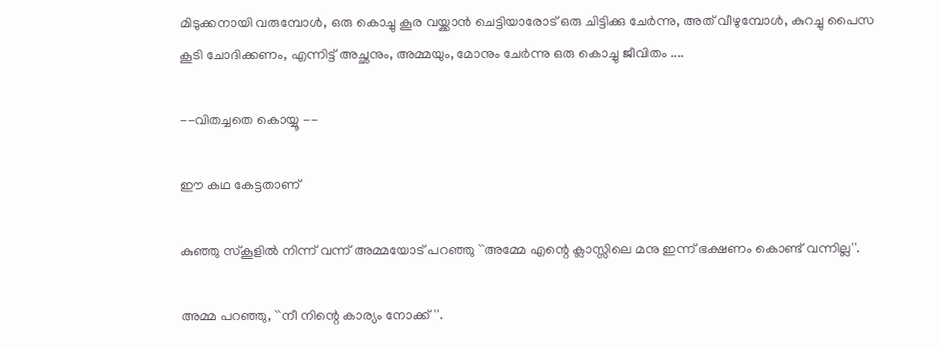മിടുക്കനായി വരുമ്പോൾ, ഒരു കൊച്ചു കൂര വയ്ക്കാൻ ചെട്ടിയാരോട് ഒരു ചിട്ടിക്കു ചേർന്നു, അത് വീഴുമ്പോൾ, കുറച്ചു പൈസ കൂടി ചോദിക്കണം, എന്നിട്ട് അച്ഛനും, അമ്മയും, മോനും ചേർന്നു ഒരു കൊച്ചു ജീവിതം ....

--വിതച്ചതെ കൊയ്യൂ --

ഈ കഥ കേട്ടതാണ്

കുഞ്ഞു സ്കൂളിൽ നിന്ന് വന്ന്‌ അമ്മയോട് പറഞ്ഞു ``അമ്മേ എന്റെ ക്ലാസ്സിലെ മനു ഇന്ന് ഭക്ഷണം കൊണ്ട് വന്നില്ല''.

അമ്മ പറഞ്ഞു, ``നീ നിന്റെ കാര്യം നോക്ക്''.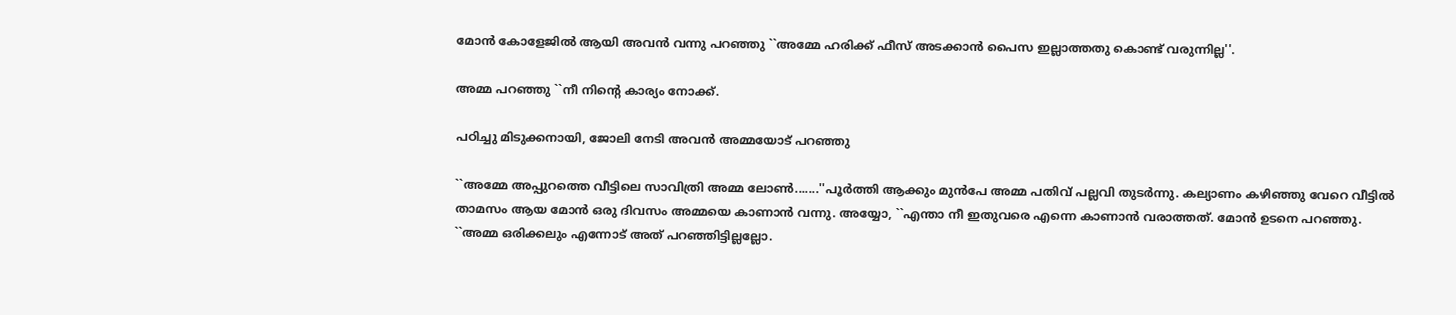മോൻ കോളേജിൽ ആയി അവൻ വന്നു പറഞ്ഞു ``അമ്മേ ഹരിക്ക് ഫീസ്‌ അടക്കാൻ പൈസ ഇല്ലാത്തതു കൊണ്ട് വരുന്നില്ല''.

അമ്മ പറഞ്ഞു ``നീ നിന്റെ കാര്യം നോക്ക്.

പഠിച്ചു മിടുക്കനായി, ജോലി നേടി അവൻ അമ്മയോട് പറഞ്ഞു

``അമ്മേ അപ്പുറത്തെ വീട്ടിലെ സാവിത്രി അമ്മ ലോണ്‍.......''പൂർത്തി ആക്കും മുൻപേ അമ്മ പതിവ് പല്ലവി തുടർന്നു. കല്യാണം കഴിഞ്ഞു വേറെ വീട്ടിൽ താമസം ആയ മോൻ ഒരു ദിവസം അമ്മയെ കാണാൻ വന്നു. അയ്യോ, ``എന്താ നീ ഇതുവരെ എന്നെ കാണാൻ വരാത്തത്. മോൻ ഉടനെ പറഞ്ഞു. ``അമ്മ ഒരിക്കലും എന്നോട് അത് പറഞ്ഞിട്ടില്ലല്ലോ.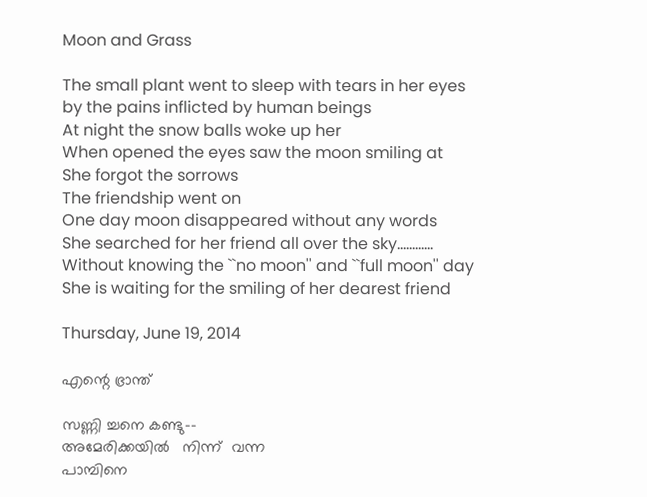Moon and Grass

The small plant went to sleep with tears in her eyes
by the pains inflicted by human beings
At night the snow balls woke up her
When opened the eyes saw the moon smiling at
She forgot the sorrows
The friendship went on
One day moon disappeared without any words
She searched for her friend all over the sky............
Without knowing the ``no moon'' and ``full moon'' day
She is waiting for the smiling of her dearest friend

Thursday, June 19, 2014

എന്റെ ഭ്രാന്ത്

സണ്ണി ച്ചനെ കണ്ടു--
അമേരിക്കയിൽ   നിന്ന്  വന്ന
പാമ്പിനെ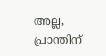അല്ല,
പ്രാന്തിന്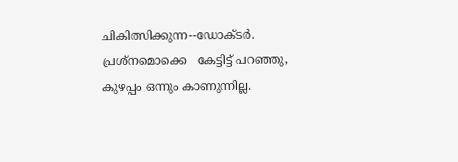ചികിത്സിക്കുന്ന--ഡോക്ടർ.
പ്രശ്നമൊക്കെ   കേട്ടിട്ട് പറഞ്ഞു,
കുഴപ്പം ഒന്നും കാണുന്നില്ല.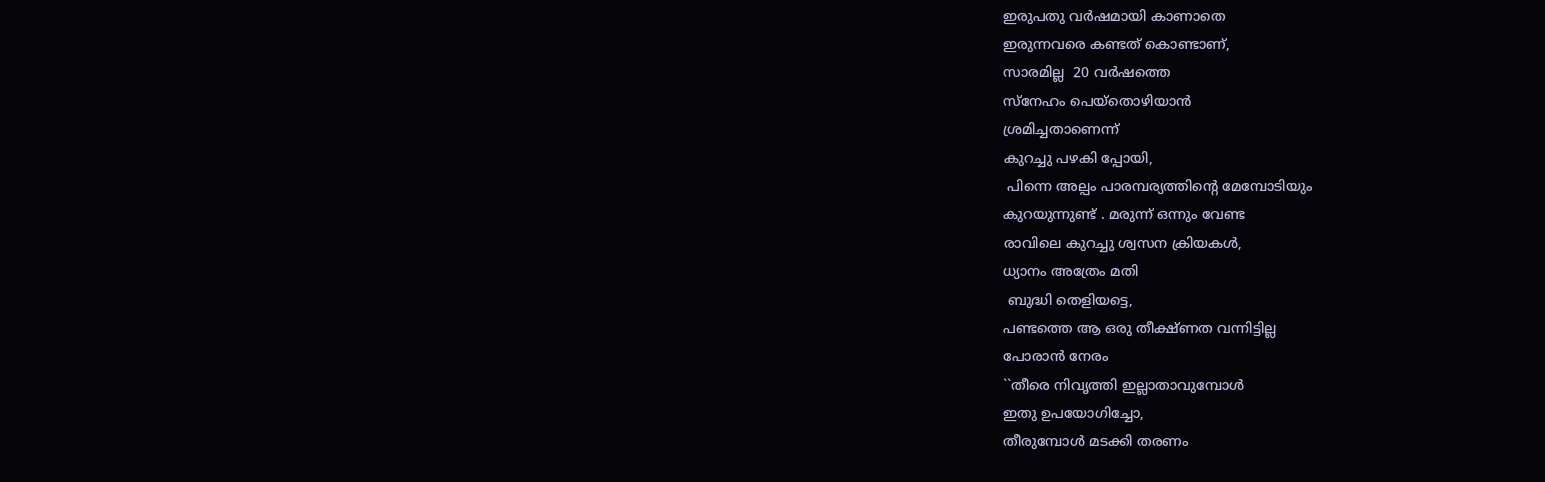ഇരുപതു വർഷമായി കാണാതെ
ഇരുന്നവരെ കണ്ടത് കൊണ്ടാണ്,
സാരമില്ല  20 വർഷത്തെ
സ്നേഹം പെയ്തൊഴിയാൻ
ശ്രമിച്ചതാണെന്ന്
കുറച്ചു പഴകി പ്പോയി,
 പിന്നെ അല്പം പാരമ്പര്യത്തിന്റെ മേമ്പോടിയും
കുറയുന്നുണ്ട് . മരുന്ന് ഒന്നും വേണ്ട
രാവിലെ കുറച്ചു ശ്വസന ക്രിയകൾ,
ധ്യാനം അത്രേം മതി
 ബുദ്ധി തെളിയട്ടെ,
പണ്ടത്തെ ആ ഒരു തീക്ഷ്ണത വന്നിട്ടില്ല
പോരാൻ നേരം
``തീരെ നിവൃത്തി ഇല്ലാതാവുമ്പോൾ
ഇതു ഉപയോഗിച്ചോ,
തീരുമ്പോൾ മടക്കി തരണം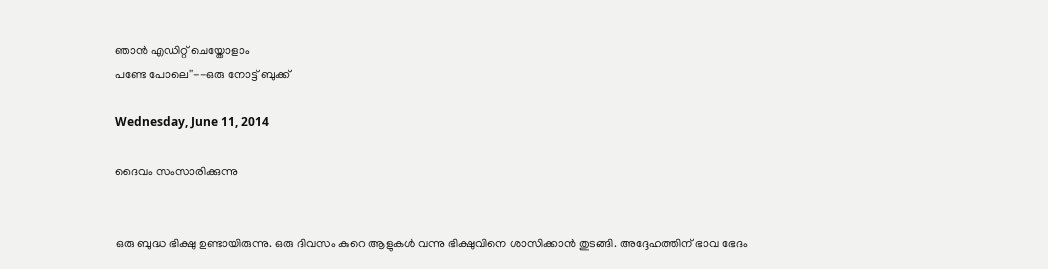ഞാൻ എഡിറ്റ്‌ ചെയ്തോളാം
പണ്ടേ പോലെ''--ഒരു നോട്ട് ബുക്ക്‌

Wednesday, June 11, 2014

ദൈവം സംസാരിക്കുന്നു


ഒരു ബുദ്ധ ഭിക്ഷു ഉണ്ടായിരുന്നു. ഒരു ദിവസം കുറെ ആളുകൾ വന്നു ഭിക്ഷുവിനെ ശാസിക്കാൻ തുടങ്ങി. അദ്ദേഹത്തിന് ഭാവ ഭേദം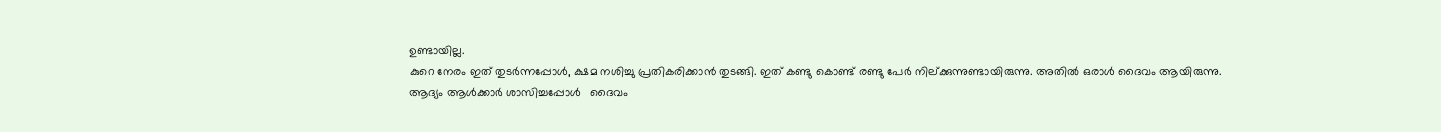ഉണ്ടായില്ല.
കുറെ നേരം ഇത് തുടർന്നപ്പോൾ, ക്ഷമ നശിച്ചു പ്രതികരിക്കാൻ തുടങ്ങി. ഇത് കണ്ടു കൊണ്ട് രണ്ടു പേർ നില്ക്കുന്നുണ്ടായിരുന്നു. അതിൽ ഒരാൾ ദൈവം ആയിരുന്നു.
ആദ്യം ആൾക്കാർ ശാസിച്ചപ്പോൾ   ദൈവം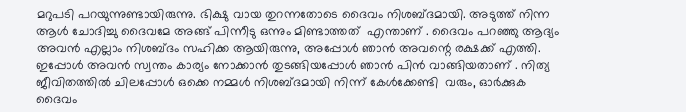മറുപടി പറയുന്നുണ്ടായിരുന്നു. ഭിക്ഷു വായ തുറന്നതോടെ ദൈവം നിശബ്ദമായി. അടുത്ത് നിന്ന ആൾ ചോദിച്ചു ദൈവമേ അങ്ങ് പിന്നീടു ഒന്നും മിണ്ടാത്തത്  എന്താണ് . ദൈവം പറഞ്ഞു ആദ്യം അവൻ എല്ലാം നിശബ്ദം സഹിക്ക ആയിരുന്നു, അപ്പോൾ ഞാൻ അവന്റെ രക്ഷക്ക് എത്തി. ഇപ്പോൾ അവൻ സ്വന്തം കാര്യം നോക്കാൻ തുടങ്ങിയപ്പോൾ ഞാൻ പിൻ വാങ്ങിയതാണ് . നിത്യ ജീവിതത്തിൽ ചിലപ്പോൾ ഒക്കെ നമ്മൾ നിശബ്ദമായി നിന്ന് കേൾക്കേണ്ടി  വരും, ഓർക്കുക ദൈവം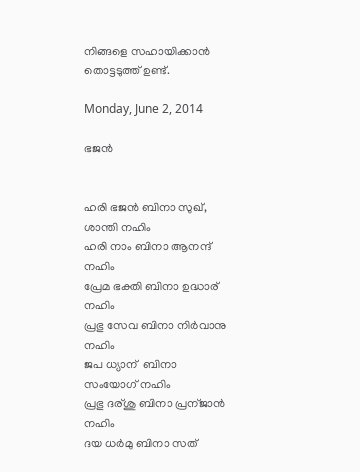നിങ്ങളെ സഹായിക്കാൻ തൊട്ടടുത്ത്‌ ഉണ്ട്.

Monday, June 2, 2014

ഭജൻ


ഹരി ഭജൻ ബിനാ സുഖ്, ശാന്തി നഹിം
ഹരി നാം ബിനാ ആനന്ദ്  നഹിം
പ്രേമ ഭക്തി ബിനാ ഉദ്ധാര് നഹിം
പ്രഭു സേവ ബിനാ നിർവാനു നഹിം
ജപ ധ്യാന്  ബിനാ സംയോഗ് നഹിം
പ്രഭു ദര്ശു ബിനാ പ്രന്ജാൻ  നഹിം
ദയ ധർമു ബിനാ സത്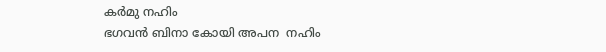കർമു നഹിം
ഭഗവൻ ബിനാ കോയി അപന  നഹിം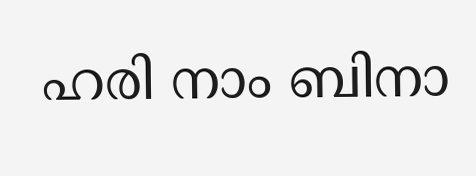ഹരി നാം ബിനാ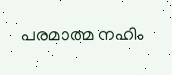പരമാത്മ നഹിം